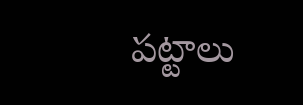పట్టాలు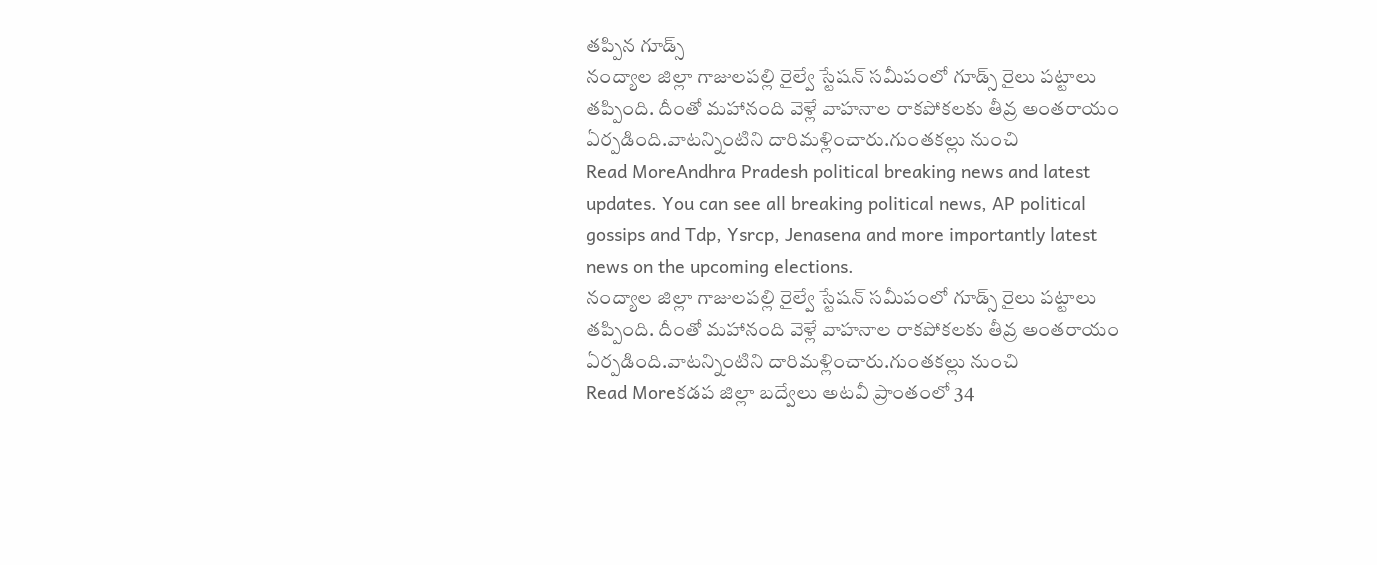తప్పిన గూడ్స్
నంద్యాల జిల్లా గాజులపల్లి రైల్వే స్టేషన్ సమీపంలో గూడ్స్ రైలు పట్టాలు తప్పింది. దీంతో మహానంది వెళ్లే వాహనాల రాకపోకలకు తీవ్ర అంతరాయం ఏర్పడింది.వాటన్నింటిని దారిమళ్లించారు.గుంతకల్లు నుంచి
Read MoreAndhra Pradesh political breaking news and latest updates. You can see all breaking political news, AP political gossips and Tdp, Ysrcp, Jenasena and more importantly latest news on the upcoming elections.
నంద్యాల జిల్లా గాజులపల్లి రైల్వే స్టేషన్ సమీపంలో గూడ్స్ రైలు పట్టాలు తప్పింది. దీంతో మహానంది వెళ్లే వాహనాల రాకపోకలకు తీవ్ర అంతరాయం ఏర్పడింది.వాటన్నింటిని దారిమళ్లించారు.గుంతకల్లు నుంచి
Read Moreకడప జిల్లా బద్వేలు అటవీ ప్రాంతంలో 34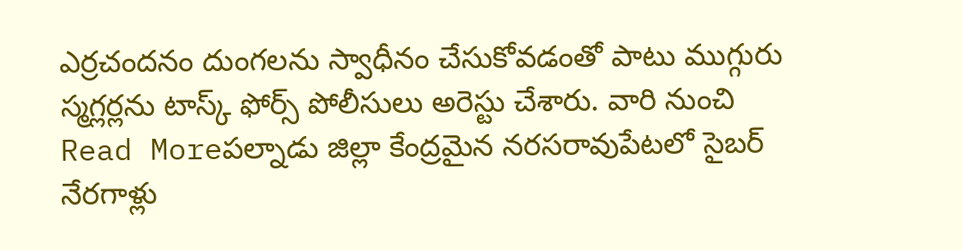ఎర్రచందనం దుంగలను స్వాధీనం చేసుకోవడంతో పాటు ముగ్గురు స్మగ్లర్లను టాస్క్ ఫోర్స్ పోలీసులు అరెస్టు చేశారు. వారి నుంచి
Read Moreపల్నాడు జిల్లా కేంద్రమైన నరసరావుపేటలో సైబర్ నేరగాళ్లు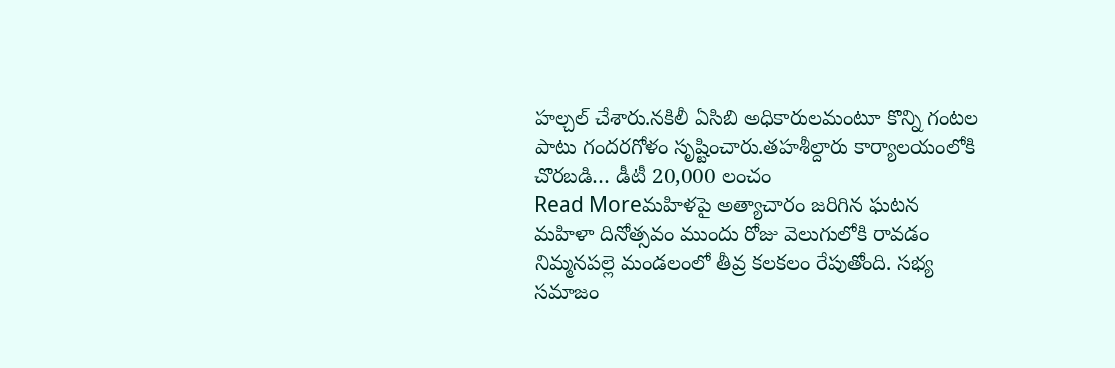హల్చల్ చేశారు.నకిలీ ఏసిబి అధికారులమంటూ కొన్ని గంటల పాటు గందరగోళం సృష్టించారు.తహశీల్దారు కార్యాలయంలోకి చొరబడి… డీటీ 20,000 లంచం
Read Moreమహిళపై అత్యాచారం జరిగిన ఘటన మహిళా దినోత్సవం ముందు రోజు వెలుగులోకి రావడం నిమ్మనపల్లె మండలంలో తీవ్ర కలకలం రేపుతోంది. సభ్య సమాజం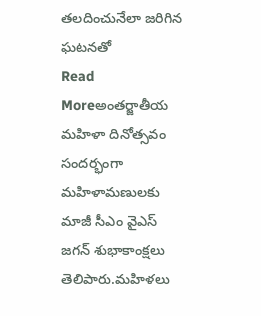తలదించునేలా జరిగిన ఘటనతో
Read Moreఅంతర్జాతీయ మహిళా దినోత్సవం సందర్భంగా మహిళామణులకు మాజీ సీఎం వైఎస్ జగన్ శుభాకాంక్షలు తెలిపారు.మహిళలు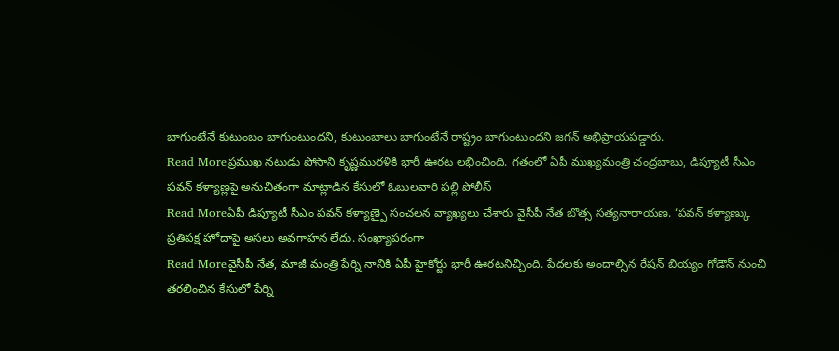బాగుంటేనే కుటుంబం బాగుంటుందని, కుటుంబాలు బాగుంటేనే రాష్ట్రం బాగుంటుందని జగన్ అభిప్రాయపడ్డారు.
Read Moreప్రముఖ నటుడు పోసాని కృష్ణమురళికి భారీ ఊరట లభించింది. గతంలో ఏపీ ముఖ్యమంత్రి చంద్రబాబు, డిప్యూటీ సీఎం పవన్ కళ్యాణ్లపై అనుచితంగా మాట్లాడిన కేసులో ఓబులవారి పల్లి పోలీస్
Read Moreఏపీ డిప్యూటీ సీఎం పవన్ కళ్యాణ్పై సంచలన వ్యాఖ్యలు చేశారు వైసీపీ నేత బొత్స సత్యనారాయణ. ‘పవన్ కళ్యాణ్కు ప్రతిపక్ష హోదాపై అసలు అవగాహన లేదు. సంఖ్యాపరంగా
Read Moreవైసీపీ నేత, మాజీ మంత్రి పేర్ని నానికి ఏపీ హైకోర్టు భారీ ఊరటనిచ్చింది. పేదలకు అందాల్సిన రేషన్ బియ్యం గోడౌన్ నుంచి తరలించిన కేసులో పేర్ని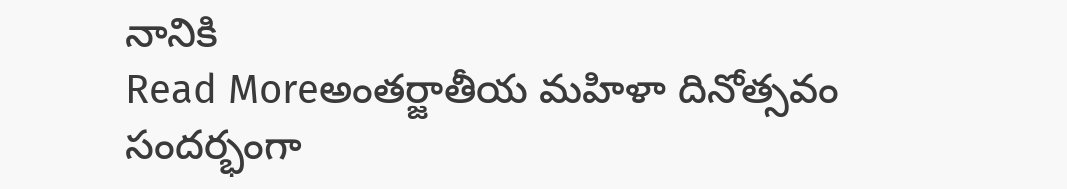నానికి
Read Moreఅంతర్జాతీయ మహిళా దినోత్సవం సందర్భంగా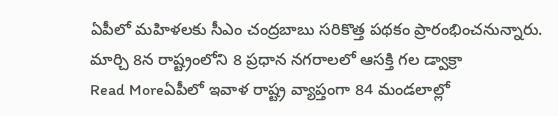ఏపీలో మహిళలకు సీఎం చంద్రబాబు సరికొత్త పథకం ప్రారంభించనున్నారు. మార్చి 8న రాష్ట్రంలోని 8 ప్రధాన నగరాలలో ఆసక్తి గల డ్వాక్రా
Read Moreఏపీలో ఇవాళ రాష్ట్ర వ్యాప్తంగా 84 మండలాల్లో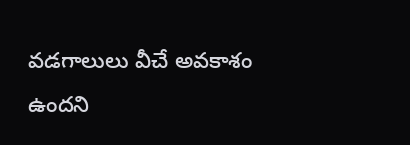వడగాలులు వీచే అవకాశం ఉందని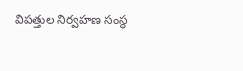విపత్తుల నిర్వహణ సంస్థ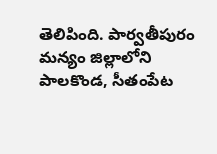తెలిపింది. పార్వతీపురం మన్యం జిల్లాలోని పాలకొండ, సీతంపేట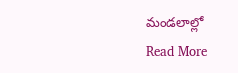మండలాల్లో
Read More